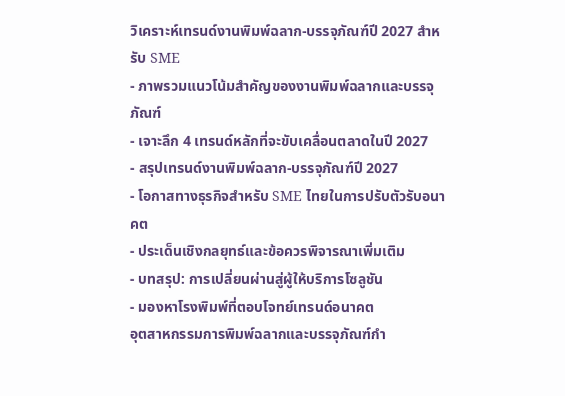วิเคราะห์เทรนด์งานพิมพ์ฉลาก-บรรจุภัณฑ์ปี 2027 สำหรับ SME
- ภาพรวมแนวโน้มสำคัญของงานพิมพ์ฉลากและบรรจุภัณฑ์
- เจาะลึก 4 เทรนด์หลักที่จะขับเคลื่อนตลาดในปี 2027
- สรุปเทรนด์งานพิมพ์ฉลาก-บรรจุภัณฑ์ปี 2027
- โอกาสทางธุรกิจสำหรับ SME ไทยในการปรับตัวรับอนาคต
- ประเด็นเชิงกลยุทธ์และข้อควรพิจารณาเพิ่มเติม
- บทสรุป: การเปลี่ยนผ่านสู่ผู้ให้บริการโซลูชัน
- มองหาโรงพิมพ์ที่ตอบโจทย์เทรนด์อนาคต
อุตสาหกรรมการพิมพ์ฉลากและบรรจุภัณฑ์กำ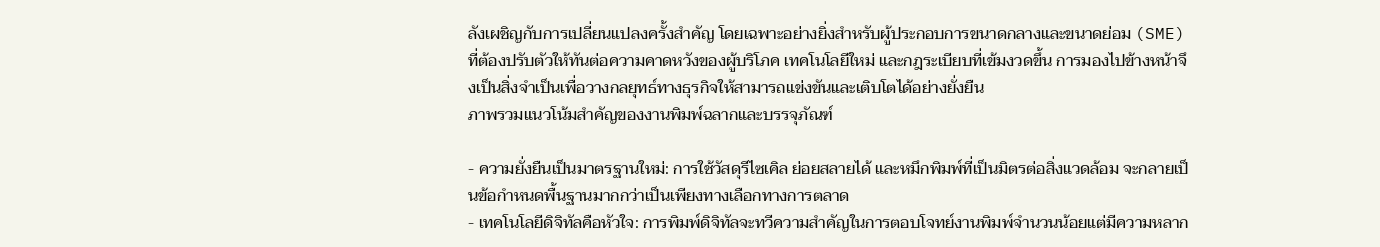ลังเผชิญกับการเปลี่ยนแปลงครั้งสำคัญ โดยเฉพาะอย่างยิ่งสำหรับผู้ประกอบการขนาดกลางและขนาดย่อม (SME) ที่ต้องปรับตัวให้ทันต่อความคาดหวังของผู้บริโภค เทคโนโลยีใหม่ และกฎระเบียบที่เข้มงวดขึ้น การมองไปข้างหน้าจึงเป็นสิ่งจำเป็นเพื่อวางกลยุทธ์ทางธุรกิจให้สามารถแข่งขันและเติบโตได้อย่างยั่งยืน
ภาพรวมแนวโน้มสำคัญของงานพิมพ์ฉลากและบรรจุภัณฑ์

- ความยั่งยืนเป็นมาตรฐานใหม่: การใช้วัสดุรีไซเคิล ย่อยสลายได้ และหมึกพิมพ์ที่เป็นมิตรต่อสิ่งแวดล้อม จะกลายเป็นข้อกำหนดพื้นฐานมากกว่าเป็นเพียงทางเลือกทางการตลาด
- เทคโนโลยีดิจิทัลคือหัวใจ: การพิมพ์ดิจิทัลจะทวีความสำคัญในการตอบโจทย์งานพิมพ์จำนวนน้อยแต่มีความหลาก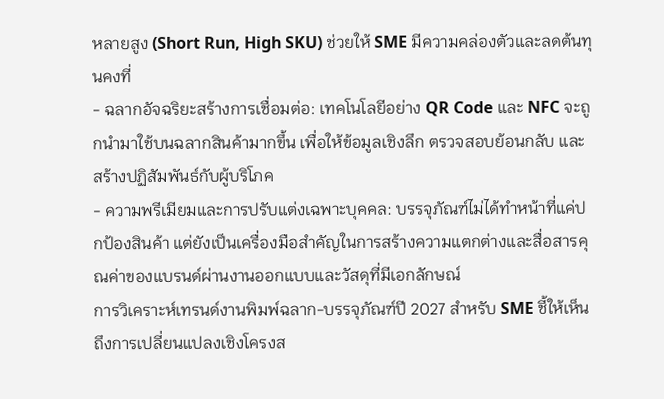หลายสูง (Short Run, High SKU) ช่วยให้ SME มีความคล่องตัวและลดต้นทุนคงที่
- ฉลากอัจฉริยะสร้างการเชื่อมต่อ: เทคโนโลยีอย่าง QR Code และ NFC จะถูกนำมาใช้บนฉลากสินค้ามากขึ้น เพื่อให้ข้อมูลเชิงลึก ตรวจสอบย้อนกลับ และสร้างปฏิสัมพันธ์กับผู้บริโภค
- ความพรีเมียมและการปรับแต่งเฉพาะบุคคล: บรรจุภัณฑ์ไม่ได้ทำหน้าที่แค่ปกป้องสินค้า แต่ยังเป็นเครื่องมือสำคัญในการสร้างความแตกต่างและสื่อสารคุณค่าของแบรนด์ผ่านงานออกแบบและวัสดุที่มีเอกลักษณ์
การวิเคราะห์เทรนด์งานพิมพ์ฉลาก-บรรจุภัณฑ์ปี 2027 สำหรับ SME ชี้ให้เห็นถึงการเปลี่ยนแปลงเชิงโครงส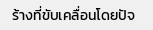ร้างที่ขับเคลื่อนโดยปัจ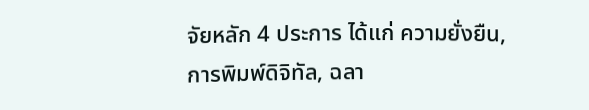จัยหลัก 4 ประการ ได้แก่ ความยั่งยืน, การพิมพ์ดิจิทัล, ฉลา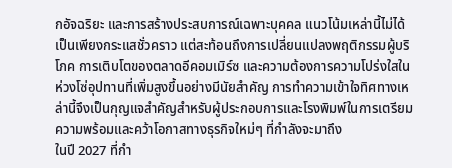กอัจฉริยะ และการสร้างประสบการณ์เฉพาะบุคคล แนวโน้มเหล่านี้ไม่ได้เป็นเพียงกระแสชั่วคราว แต่สะท้อนถึงการเปลี่ยนแปลงพฤติกรรมผู้บริโภค การเติบโตของตลาดอีคอมเมิร์ซ และความต้องการความโปร่งใสในห่วงโซ่อุปทานที่เพิ่มสูงขึ้นอย่างมีนัยสำคัญ การทำความเข้าใจทิศทางเหล่านี้จึงเป็นกุญแจสำคัญสำหรับผู้ประกอบการและโรงพิมพ์ในการเตรียมความพร้อมและคว้าโอกาสทางธุรกิจใหม่ๆ ที่กำลังจะมาถึง
ในปี 2027 ที่กำ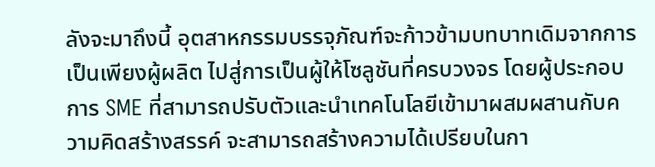ลังจะมาถึงนี้ อุตสาหกรรมบรรจุภัณฑ์จะก้าวข้ามบทบาทเดิมจากการเป็นเพียงผู้ผลิต ไปสู่การเป็นผู้ให้โซลูชันที่ครบวงจร โดยผู้ประกอบการ SME ที่สามารถปรับตัวและนำเทคโนโลยีเข้ามาผสมผสานกับความคิดสร้างสรรค์ จะสามารถสร้างความได้เปรียบในกา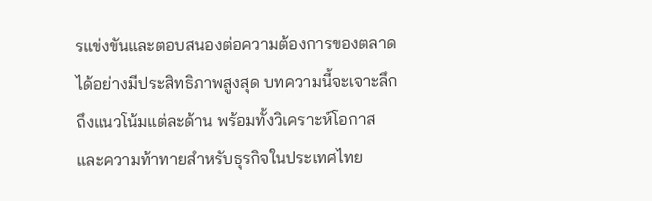รแข่งขันและตอบสนองต่อความต้องการของตลาดได้อย่างมีประสิทธิภาพสูงสุด บทความนี้จะเจาะลึกถึงแนวโน้มแต่ละด้าน พร้อมทั้งวิเคราะห์โอกาสและความท้าทายสำหรับธุรกิจในประเทศไทย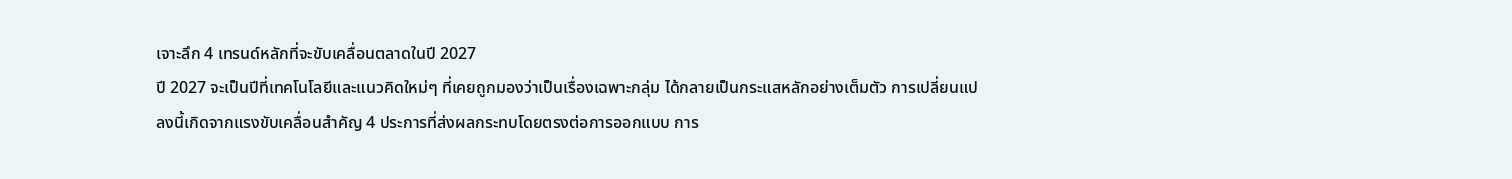เจาะลึก 4 เทรนด์หลักที่จะขับเคลื่อนตลาดในปี 2027
ปี 2027 จะเป็นปีที่เทคโนโลยีและแนวคิดใหม่ๆ ที่เคยถูกมองว่าเป็นเรื่องเฉพาะกลุ่ม ได้กลายเป็นกระแสหลักอย่างเต็มตัว การเปลี่ยนแปลงนี้เกิดจากแรงขับเคลื่อนสำคัญ 4 ประการที่ส่งผลกระทบโดยตรงต่อการออกแบบ การ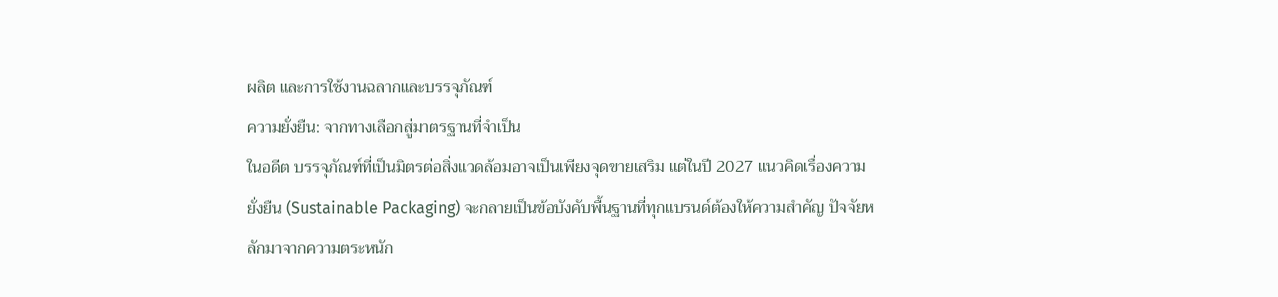ผลิต และการใช้งานฉลากและบรรจุภัณฑ์
ความยั่งยืน: จากทางเลือกสู่มาตรฐานที่จำเป็น
ในอดีต บรรจุภัณฑ์ที่เป็นมิตรต่อสิ่งแวดล้อมอาจเป็นเพียงจุดขายเสริม แต่ในปี 2027 แนวคิดเรื่องความยั่งยืน (Sustainable Packaging) จะกลายเป็นข้อบังคับพื้นฐานที่ทุกแบรนด์ต้องให้ความสำคัญ ปัจจัยหลักมาจากความตระหนัก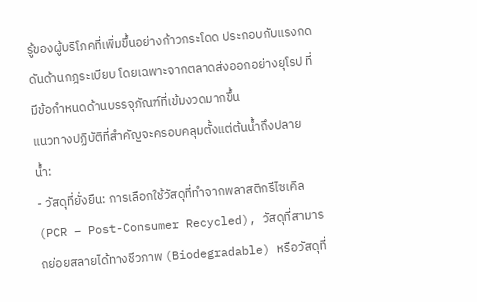รู้ของผู้บริโภคที่เพิ่มขึ้นอย่างก้าวกระโดด ประกอบกับแรงกดดันด้านกฎระเบียบ โดยเฉพาะจากตลาดส่งออกอย่างยุโรป ที่มีข้อกำหนดด้านบรรจุภัณฑ์ที่เข้มงวดมากขึ้น
แนวทางปฏิบัติที่สำคัญจะครอบคลุมตั้งแต่ต้นน้ำถึงปลายน้ำ:
- วัสดุที่ยั่งยืน: การเลือกใช้วัสดุที่ทำจากพลาสติกรีไซเคิล (PCR – Post-Consumer Recycled), วัสดุที่สามารถย่อยสลายได้ทางชีวภาพ (Biodegradable) หรือวัสดุที่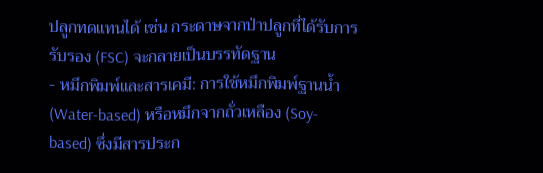ปลูกทดแทนได้ เช่น กระดาษจากป่าปลูกที่ได้รับการรับรอง (FSC) จะกลายเป็นบรรทัดฐาน
- หมึกพิมพ์และสารเคมี: การใช้หมึกพิมพ์ฐานน้ำ (Water-based) หรือหมึกจากถั่วเหลือง (Soy-based) ซึ่งมีสารประก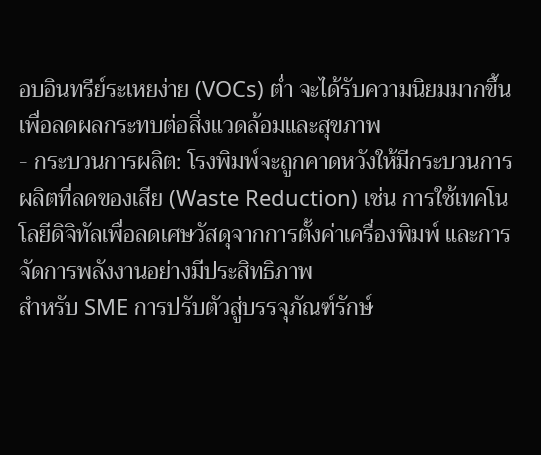อบอินทรีย์ระเหยง่าย (VOCs) ต่ำ จะได้รับความนิยมมากขึ้น เพื่อลดผลกระทบต่อสิ่งแวดล้อมและสุขภาพ
- กระบวนการผลิต: โรงพิมพ์จะถูกคาดหวังให้มีกระบวนการผลิตที่ลดของเสีย (Waste Reduction) เช่น การใช้เทคโนโลยีดิจิทัลเพื่อลดเศษวัสดุจากการตั้งค่าเครื่องพิมพ์ และการจัดการพลังงานอย่างมีประสิทธิภาพ
สำหรับ SME การปรับตัวสู่บรรจุภัณฑ์รักษ์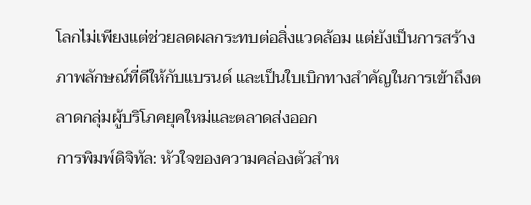โลกไม่เพียงแต่ช่วยลดผลกระทบต่อสิ่งแวดล้อม แต่ยังเป็นการสร้างภาพลักษณ์ที่ดีให้กับแบรนด์ และเป็นใบเบิกทางสำคัญในการเข้าถึงตลาดกลุ่มผู้บริโภคยุคใหม่และตลาดส่งออก
การพิมพ์ดิจิทัล: หัวใจของความคล่องตัวสำห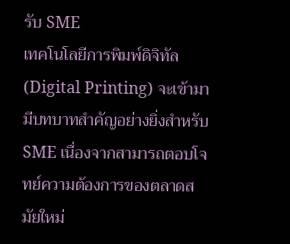รับ SME
เทคโนโลยีการพิมพ์ดิจิทัล (Digital Printing) จะเข้ามามีบทบาทสำคัญอย่างยิ่งสำหรับ SME เนื่องจากสามารถตอบโจทย์ความต้องการของตลาดสมัยใหม่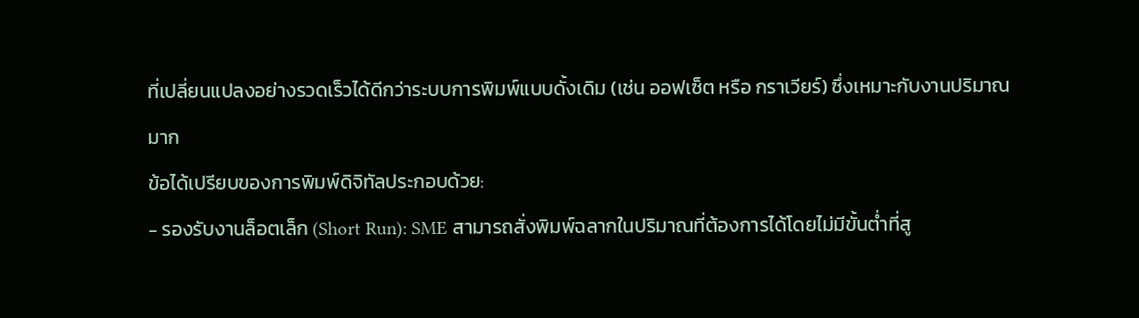ที่เปลี่ยนแปลงอย่างรวดเร็วได้ดีกว่าระบบการพิมพ์แบบดั้งเดิม (เช่น ออฟเซ็ต หรือ กราเวียร์) ซึ่งเหมาะกับงานปริมาณมาก
ข้อได้เปรียบของการพิมพ์ดิจิทัลประกอบด้วย:
- รองรับงานล็อตเล็ก (Short Run): SME สามารถสั่งพิมพ์ฉลากในปริมาณที่ต้องการได้โดยไม่มีขั้นต่ำที่สู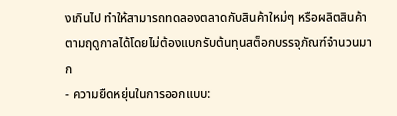งเกินไป ทำให้สามารถทดลองตลาดกับสินค้าใหม่ๆ หรือผลิตสินค้าตามฤดูกาลได้โดยไม่ต้องแบกรับต้นทุนสต็อกบรรจุภัณฑ์จำนวนมาก
- ความยืดหยุ่นในการออกแบบ: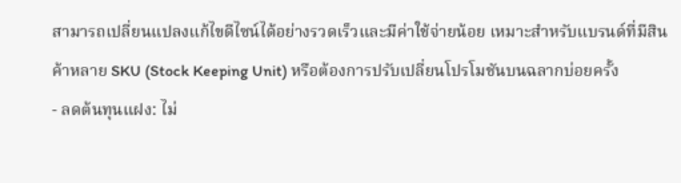สามารถเปลี่ยนแปลงแก้ไขดีไซน์ได้อย่างรวดเร็วและมีค่าใช้จ่ายน้อย เหมาะสำหรับแบรนด์ที่มีสินค้าหลาย SKU (Stock Keeping Unit) หรือต้องการปรับเปลี่ยนโปรโมชันบนฉลากบ่อยครั้ง
- ลดต้นทุนแฝง: ไม่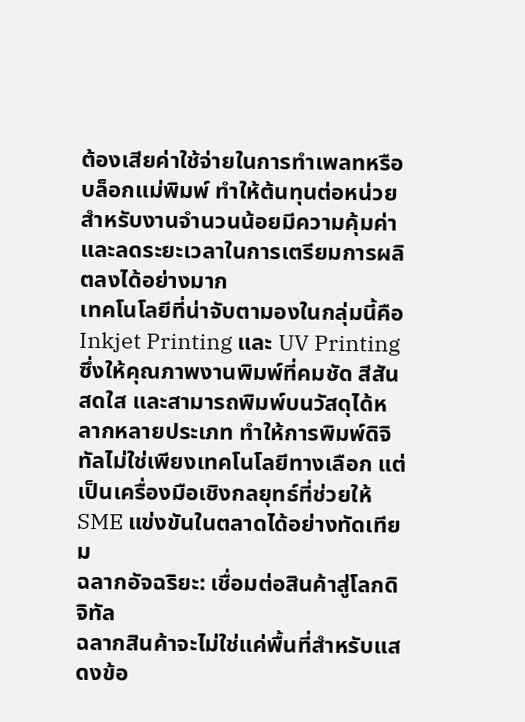ต้องเสียค่าใช้จ่ายในการทำเพลทหรือบล็อกแม่พิมพ์ ทำให้ต้นทุนต่อหน่วยสำหรับงานจำนวนน้อยมีความคุ้มค่า และลดระยะเวลาในการเตรียมการผลิตลงได้อย่างมาก
เทคโนโลยีที่น่าจับตามองในกลุ่มนี้คือ Inkjet Printing และ UV Printing ซึ่งให้คุณภาพงานพิมพ์ที่คมชัด สีสันสดใส และสามารถพิมพ์บนวัสดุได้หลากหลายประเภท ทำให้การพิมพ์ดิจิทัลไม่ใช่เพียงเทคโนโลยีทางเลือก แต่เป็นเครื่องมือเชิงกลยุทธ์ที่ช่วยให้ SME แข่งขันในตลาดได้อย่างทัดเทียม
ฉลากอัจฉริยะ: เชื่อมต่อสินค้าสู่โลกดิจิทัล
ฉลากสินค้าจะไม่ใช่แค่พื้นที่สำหรับแสดงข้อ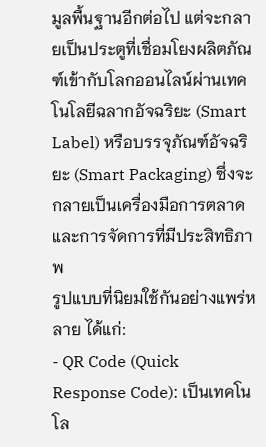มูลพื้นฐานอีกต่อไป แต่จะกลายเป็นประตูที่เชื่อมโยงผลิตภัณฑ์เข้ากับโลกออนไลน์ผ่านเทคโนโลยีฉลากอัจฉริยะ (Smart Label) หรือบรรจุภัณฑ์อัจฉริยะ (Smart Packaging) ซึ่งจะกลายเป็นเครื่องมือการตลาดและการจัดการที่มีประสิทธิภาพ
รูปแบบที่นิยมใช้กันอย่างแพร่หลาย ได้แก่:
- QR Code (Quick Response Code): เป็นเทคโนโล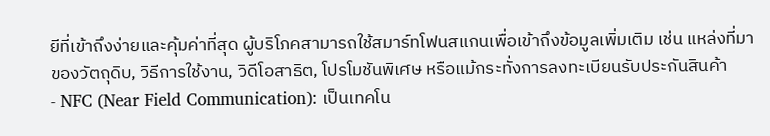ยีที่เข้าถึงง่ายและคุ้มค่าที่สุด ผู้บริโภคสามารถใช้สมาร์ทโฟนสแกนเพื่อเข้าถึงข้อมูลเพิ่มเติม เช่น แหล่งที่มาของวัตถุดิบ, วิธีการใช้งาน, วิดีโอสาธิต, โปรโมชันพิเศษ หรือแม้กระทั่งการลงทะเบียนรับประกันสินค้า
- NFC (Near Field Communication): เป็นเทคโน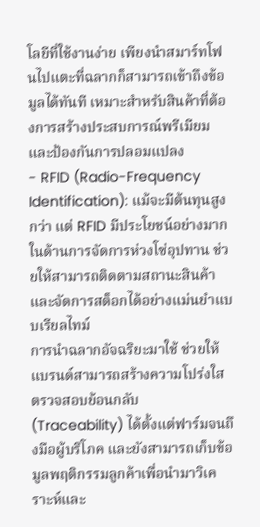โลยีที่ใช้งานง่าย เพียงนำสมาร์ทโฟนไปแตะที่ฉลากก็สามารถเข้าถึงข้อมูลได้ทันที เหมาะสำหรับสินค้าที่ต้องการสร้างประสบการณ์พรีเมียมและป้องกันการปลอมแปลง
- RFID (Radio-Frequency Identification): แม้จะมีต้นทุนสูงกว่า แต่ RFID มีประโยชน์อย่างมากในด้านการจัดการห่วงโซ่อุปทาน ช่วยให้สามารถติดตามสถานะสินค้าและจัดการสต็อกได้อย่างแม่นยำแบบเรียลไทม์
การนำฉลากอัจฉริยะมาใช้ ช่วยให้แบรนด์สามารถสร้างความโปร่งใส ตรวจสอบย้อนกลับ (Traceability) ได้ตั้งแต่ฟาร์มจนถึงมือผู้บริโภค และยังสามารถเก็บข้อมูลพฤติกรรมลูกค้าเพื่อนำมาวิเคราะห์และ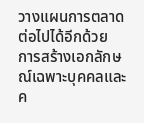วางแผนการตลาดต่อไปได้อีกด้วย
การสร้างเอกลักษณ์เฉพาะบุคคลและค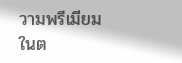วามพรีเมียม
ในต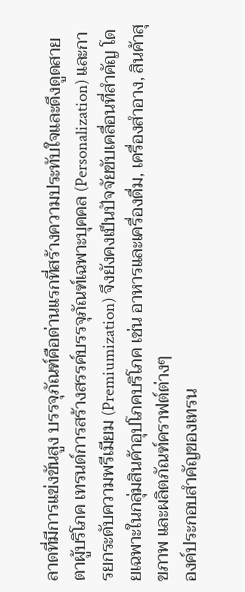ลาดที่มีการแข่งขันสูง บรรจุภัณฑ์คือด่านแรกที่สร้างความประทับใจและดึงดูดสายตาผู้บริโภค เทรนด์การสร้างสรรค์บรรจุภัณฑ์เฉพาะบุคคล (Personalization) และการยกระดับความพรีเมียม (Premiumization) จึงยังคงเป็นปัจจัยขับเคลื่อนที่สำคัญ โดยเฉพาะในกลุ่มสินค้าอุปโภคบริโภค เช่น อาหารและเครื่องดื่ม, เครื่องสำอาง, สินค้าสุขภาพ และผลิตภัณฑ์คราฟต์ต่างๆ
องค์ประกอบสำคัญของเทรน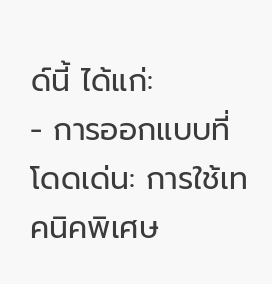ด์นี้ ได้แก่:
- การออกแบบที่โดดเด่น: การใช้เทคนิคพิเศษ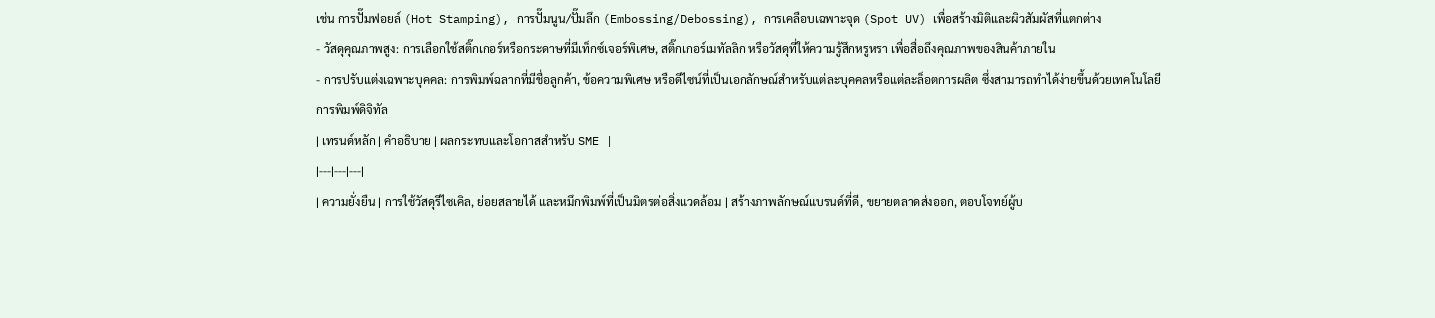เช่น การปั๊มฟอยล์ (Hot Stamping), การปั๊มนูน/ปั๊มลึก (Embossing/Debossing), การเคลือบเฉพาะจุด (Spot UV) เพื่อสร้างมิติและผิวสัมผัสที่แตกต่าง
- วัสดุคุณภาพสูง: การเลือกใช้สติ๊กเกอร์หรือกระดาษที่มีเท็กซ์เจอร์พิเศษ, สติ๊กเกอร์เมทัลลิก หรือวัสดุที่ให้ความรู้สึกหรูหรา เพื่อสื่อถึงคุณภาพของสินค้าภายใน
- การปรับแต่งเฉพาะบุคคล: การพิมพ์ฉลากที่มีชื่อลูกค้า, ข้อความพิเศษ หรือดีไซน์ที่เป็นเอกลักษณ์สำหรับแต่ละบุคคลหรือแต่ละล็อตการผลิต ซึ่งสามารถทำได้ง่ายขึ้นด้วยเทคโนโลยีการพิมพ์ดิจิทัล
| เทรนด์หลัก | คำอธิบาย | ผลกระทบและโอกาสสำหรับ SME |
|---|---|---|
| ความยั่งยืน | การใช้วัสดุรีไซเคิล, ย่อยสลายได้ และหมึกพิมพ์ที่เป็นมิตรต่อสิ่งแวดล้อม | สร้างภาพลักษณ์แบรนด์ที่ดี, ขยายตลาดส่งออก, ตอบโจทย์ผู้บ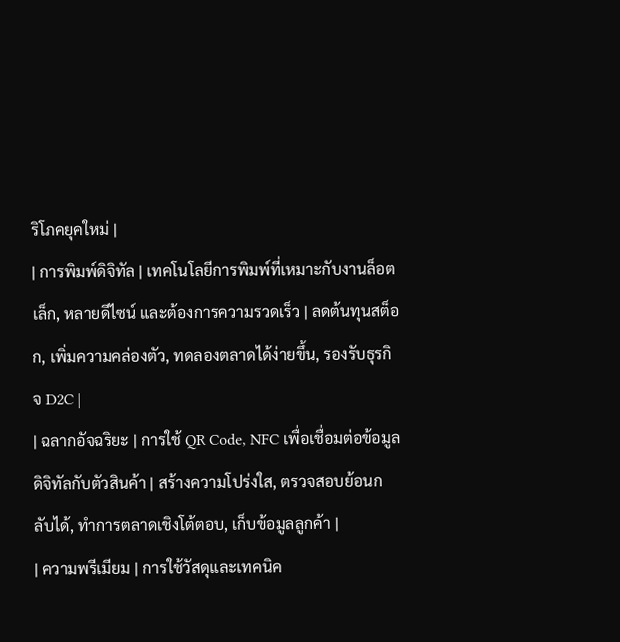ริโภคยุคใหม่ |
| การพิมพ์ดิจิทัล | เทคโนโลยีการพิมพ์ที่เหมาะกับงานล็อตเล็ก, หลายดีไซน์ และต้องการความรวดเร็ว | ลดต้นทุนสต็อก, เพิ่มความคล่องตัว, ทดลองตลาดได้ง่ายขึ้น, รองรับธุรกิจ D2C |
| ฉลากอัจฉริยะ | การใช้ QR Code, NFC เพื่อเชื่อมต่อข้อมูลดิจิทัลกับตัวสินค้า | สร้างความโปร่งใส, ตรวจสอบย้อนกลับได้, ทำการตลาดเชิงโต้ตอบ, เก็บข้อมูลลูกค้า |
| ความพรีเมียม | การใช้วัสดุและเทคนิค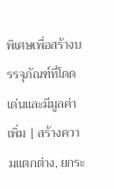พิเศษเพื่อสร้างบรรจุภัณฑ์ที่โดดเด่นและมีมูลค่าเพิ่ม | สร้างความแตกต่าง, ยกระ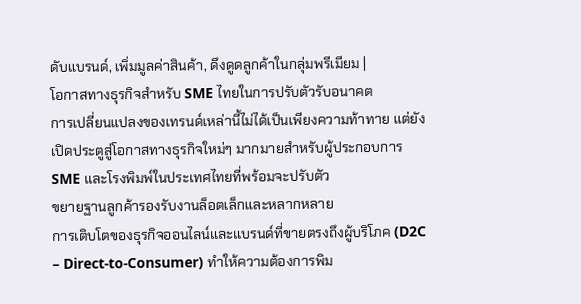ดับแบรนด์, เพิ่มมูลค่าสินค้า, ดึงดูดลูกค้าในกลุ่มพรีเมียม |
โอกาสทางธุรกิจสำหรับ SME ไทยในการปรับตัวรับอนาคต
การเปลี่ยนแปลงของเทรนด์เหล่านี้ไม่ได้เป็นเพียงความท้าทาย แต่ยังเปิดประตูสู่โอกาสทางธุรกิจใหม่ๆ มากมายสำหรับผู้ประกอบการ SME และโรงพิมพ์ในประเทศไทยที่พร้อมจะปรับตัว
ขยายฐานลูกค้ารองรับงานล็อตเล็กและหลากหลาย
การเติบโตของธุรกิจออนไลน์และแบรนด์ที่ขายตรงถึงผู้บริโภค (D2C – Direct-to-Consumer) ทำให้ความต้องการพิม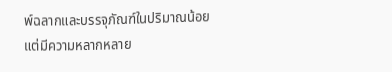พ์ฉลากและบรรจุภัณฑ์ในปริมาณน้อยแต่มีความหลากหลาย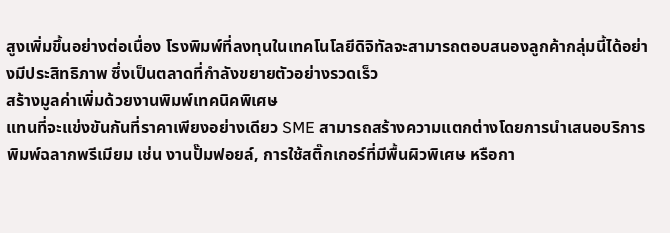สูงเพิ่มขึ้นอย่างต่อเนื่อง โรงพิมพ์ที่ลงทุนในเทคโนโลยีดิจิทัลจะสามารถตอบสนองลูกค้ากลุ่มนี้ได้อย่างมีประสิทธิภาพ ซึ่งเป็นตลาดที่กำลังขยายตัวอย่างรวดเร็ว
สร้างมูลค่าเพิ่มด้วยงานพิมพ์เทคนิคพิเศษ
แทนที่จะแข่งขันกันที่ราคาเพียงอย่างเดียว SME สามารถสร้างความแตกต่างโดยการนำเสนอบริการพิมพ์ฉลากพรีเมียม เช่น งานปั๊มฟอยล์, การใช้สติ๊กเกอร์ที่มีพื้นผิวพิเศษ หรือกา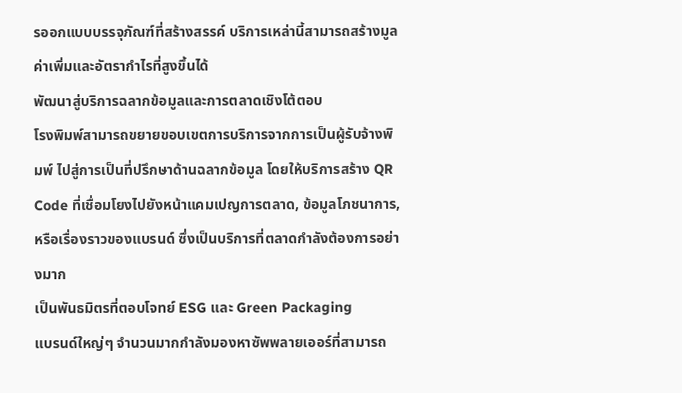รออกแบบบรรจุภัณฑ์ที่สร้างสรรค์ บริการเหล่านี้สามารถสร้างมูลค่าเพิ่มและอัตรากำไรที่สูงขึ้นได้
พัฒนาสู่บริการฉลากข้อมูลและการตลาดเชิงโต้ตอบ
โรงพิมพ์สามารถขยายขอบเขตการบริการจากการเป็นผู้รับจ้างพิมพ์ ไปสู่การเป็นที่ปรึกษาด้านฉลากข้อมูล โดยให้บริการสร้าง QR Code ที่เชื่อมโยงไปยังหน้าแคมเปญการตลาด, ข้อมูลโภชนาการ, หรือเรื่องราวของแบรนด์ ซึ่งเป็นบริการที่ตลาดกำลังต้องการอย่างมาก
เป็นพันธมิตรที่ตอบโจทย์ ESG และ Green Packaging
แบรนด์ใหญ่ๆ จำนวนมากกำลังมองหาซัพพลายเออร์ที่สามารถ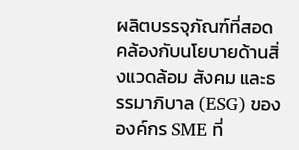ผลิตบรรจุภัณฑ์ที่สอดคล้องกับนโยบายด้านสิ่งแวดล้อม สังคม และธรรมาภิบาล (ESG) ขององค์กร SME ที่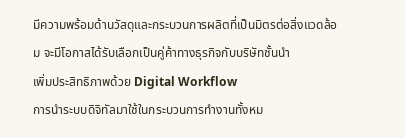มีความพร้อมด้านวัสดุและกระบวนการผลิตที่เป็นมิตรต่อสิ่งแวดล้อม จะมีโอกาสได้รับเลือกเป็นคู่ค้าทางธุรกิจกับบริษัทชั้นนำ
เพิ่มประสิทธิภาพด้วย Digital Workflow
การนำระบบดิจิทัลมาใช้ในกระบวนการทำงานทั้งหม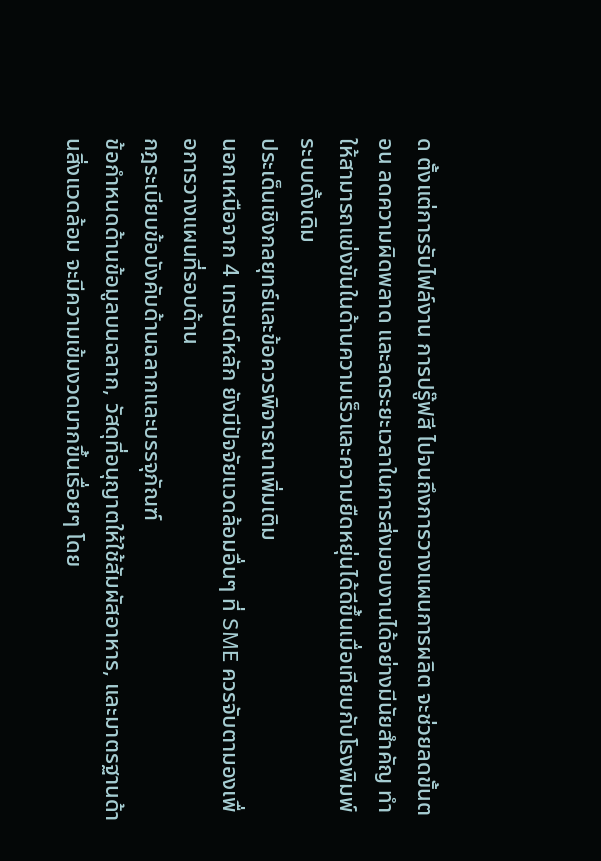ด ตั้งแต่การรับไฟล์งาน การปรู๊ฟสี ไปจนถึงการวางแผนการผลิต จะช่วยลดขั้นตอน ลดความผิดพลาด และลดระยะเวลาในการส่งมอบงานได้อย่างมีนัยสำคัญ ทำให้สามารถแข่งขันในด้านความเร็วและความยืดหยุ่นได้ดีขึ้นเมื่อเทียบกับโรงพิมพ์ระบบดั้งเดิม
ประเด็นเชิงกลยุทธ์และข้อควรพิจารณาเพิ่มเติม
นอกเหนือจาก 4 เทรนด์หลัก ยังมีปัจจัยแวดล้อมอื่นๆ ที่ SME ควรจับตามองเพื่อการวางแผนที่รอบด้าน
กฎระเบียบข้อบังคับด้านฉลากและบรรจุภัณฑ์
ข้อกำหนดด้านข้อมูลบนฉลาก, วัสดุที่อนุญาตให้ใช้สัมผัสอาหาร, และมาตรฐานด้านสิ่งแวดล้อม จะมีความเข้มงวดมากขึ้นเรื่อยๆ โดย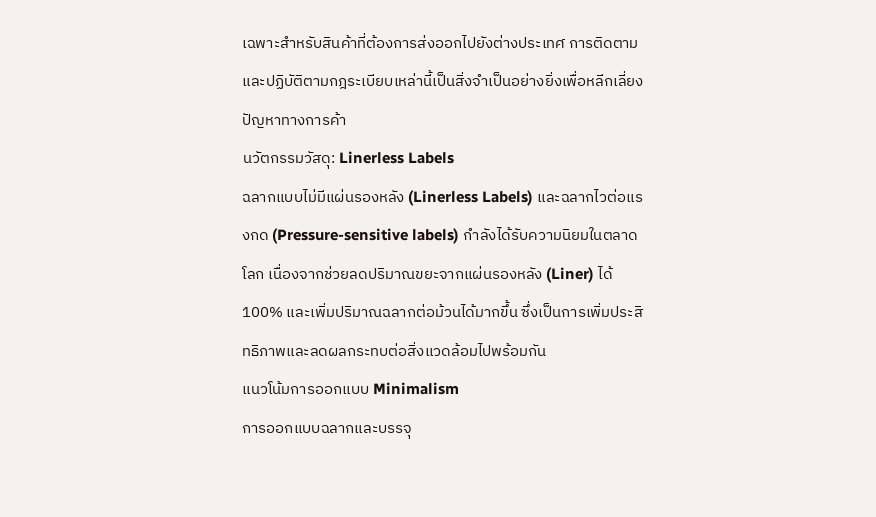เฉพาะสำหรับสินค้าที่ต้องการส่งออกไปยังต่างประเทศ การติดตามและปฏิบัติตามกฎระเบียบเหล่านี้เป็นสิ่งจำเป็นอย่างยิ่งเพื่อหลีกเลี่ยงปัญหาทางการค้า
นวัตกรรมวัสดุ: Linerless Labels
ฉลากแบบไม่มีแผ่นรองหลัง (Linerless Labels) และฉลากไวต่อแรงกด (Pressure-sensitive labels) กำลังได้รับความนิยมในตลาดโลก เนื่องจากช่วยลดปริมาณขยะจากแผ่นรองหลัง (Liner) ได้ 100% และเพิ่มปริมาณฉลากต่อม้วนได้มากขึ้น ซึ่งเป็นการเพิ่มประสิทธิภาพและลดผลกระทบต่อสิ่งแวดล้อมไปพร้อมกัน
แนวโน้มการออกแบบ Minimalism
การออกแบบฉลากและบรรจุ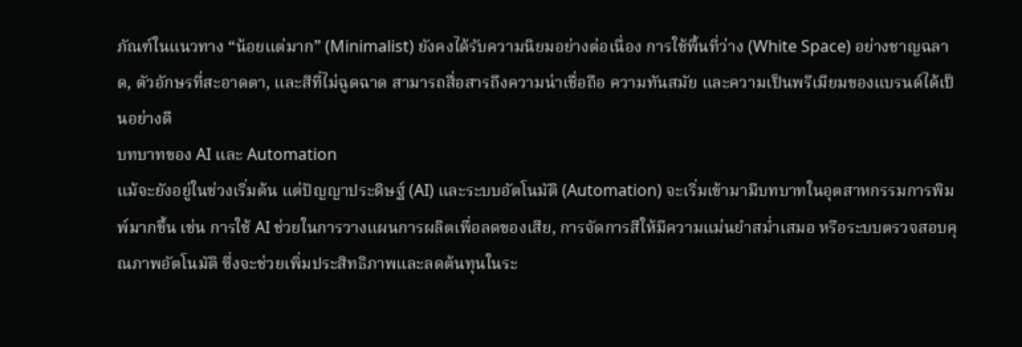ภัณฑ์ในแนวทาง “น้อยแต่มาก” (Minimalist) ยังคงได้รับความนิยมอย่างต่อเนื่อง การใช้พื้นที่ว่าง (White Space) อย่างชาญฉลาด, ตัวอักษรที่สะอาดตา, และสีที่ไม่ฉูดฉาด สามารถสื่อสารถึงความน่าเชื่อถือ ความทันสมัย และความเป็นพรีเมียมของแบรนด์ได้เป็นอย่างดี
บทบาทของ AI และ Automation
แม้จะยังอยู่ในช่วงเริ่มต้น แต่ปัญญาประดิษฐ์ (AI) และระบบอัตโนมัติ (Automation) จะเริ่มเข้ามามีบทบาทในอุตสาหกรรมการพิมพ์มากขึ้น เช่น การใช้ AI ช่วยในการวางแผนการผลิตเพื่อลดของเสีย, การจัดการสีให้มีความแม่นยำสม่ำเสมอ หรือระบบตรวจสอบคุณภาพอัตโนมัติ ซึ่งจะช่วยเพิ่มประสิทธิภาพและลดต้นทุนในระ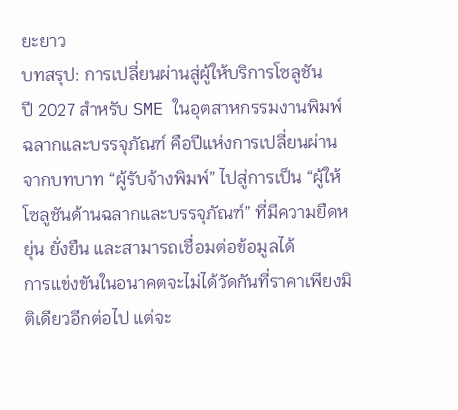ยะยาว
บทสรุป: การเปลี่ยนผ่านสู่ผู้ให้บริการโซลูชัน
ปี 2027 สำหรับ SME ในอุตสาหกรรมงานพิมพ์ฉลากและบรรจุภัณฑ์ คือปีแห่งการเปลี่ยนผ่านจากบทบาท “ผู้รับจ้างพิมพ์” ไปสู่การเป็น “ผู้ให้โซลูชันด้านฉลากและบรรจุภัณฑ์” ที่มีความยืดหยุ่น ยั่งยืน และสามารถเชื่อมต่อข้อมูลได้
การแข่งขันในอนาคตจะไม่ได้วัดกันที่ราคาเพียงมิติเดียวอีกต่อไป แต่จะ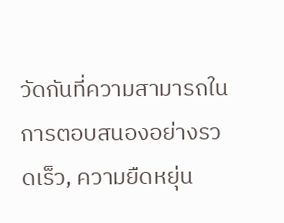วัดกันที่ความสามารถในการตอบสนองอย่างรวดเร็ว, ความยืดหยุ่น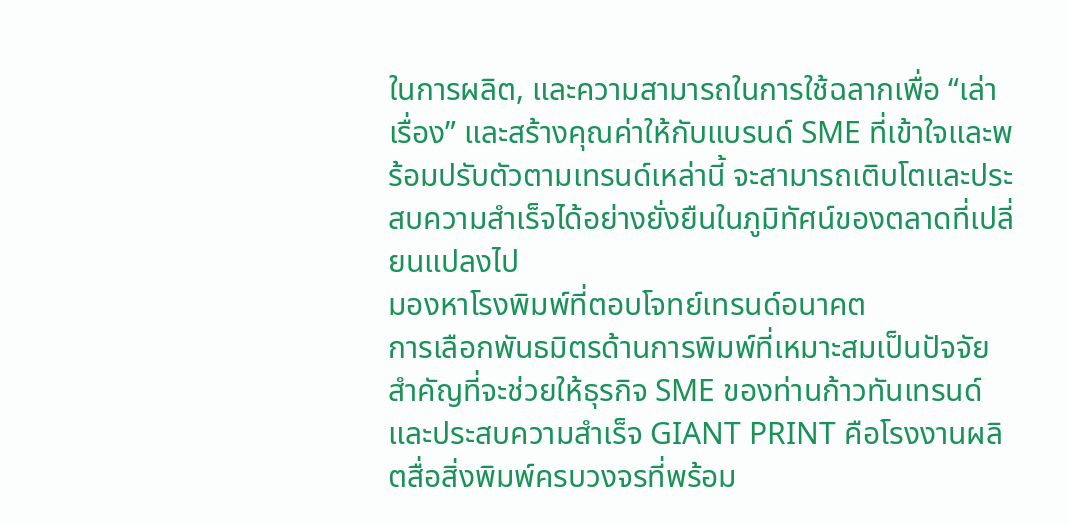ในการผลิต, และความสามารถในการใช้ฉลากเพื่อ “เล่าเรื่อง” และสร้างคุณค่าให้กับแบรนด์ SME ที่เข้าใจและพร้อมปรับตัวตามเทรนด์เหล่านี้ จะสามารถเติบโตและประสบความสำเร็จได้อย่างยั่งยืนในภูมิทัศน์ของตลาดที่เปลี่ยนแปลงไป
มองหาโรงพิมพ์ที่ตอบโจทย์เทรนด์อนาคต
การเลือกพันธมิตรด้านการพิมพ์ที่เหมาะสมเป็นปัจจัยสำคัญที่จะช่วยให้ธุรกิจ SME ของท่านก้าวทันเทรนด์และประสบความสำเร็จ GIANT PRINT คือโรงงานผลิตสื่อสิ่งพิมพ์ครบวงจรที่พร้อม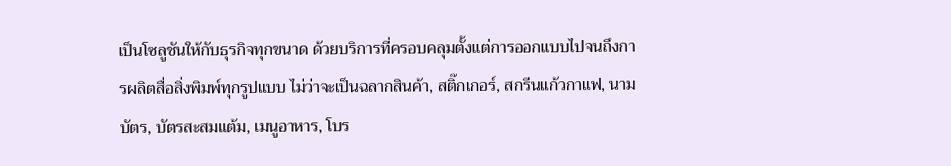เป็นโซลูชันให้กับธุรกิจทุกขนาด ด้วยบริการที่ครอบคลุมตั้งแต่การออกแบบไปจนถึงการผลิตสื่อสิ่งพิมพ์ทุกรูปแบบ ไม่ว่าจะเป็นฉลากสินค้า, สติ๊กเกอร์, สกรีนแก้วกาแฟ, นามบัตร, บัตรสะสมแต้ม, เมนูอาหาร, โบร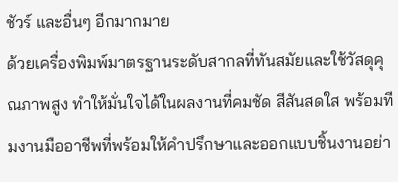ชัวร์ และอื่นๆ อีกมากมาย
ด้วยเครื่องพิมพ์มาตรฐานระดับสากลที่ทันสมัยและใช้วัสดุคุณภาพสูง ทำให้มั่นใจได้ในผลงานที่คมชัด สีสันสดใส พร้อมทีมงานมืออาชีพที่พร้อมให้คำปรึกษาและออกแบบชิ้นงานอย่า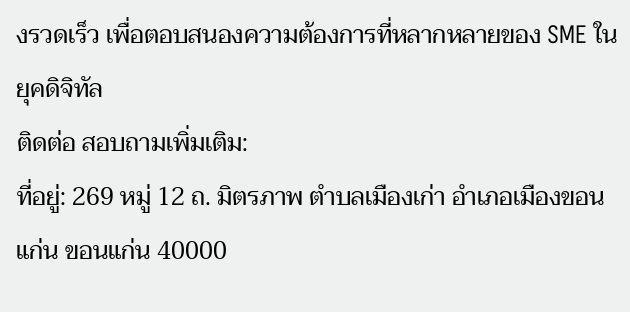งรวดเร็ว เพื่อตอบสนองความต้องการที่หลากหลายของ SME ในยุคดิจิทัล
ติดต่อ สอบถามเพิ่มเติม:
ที่อยู่: 269 หมู่ 12 ถ. มิตรภาพ ตำบลเมืองเก่า อำเภอเมืองขอนแก่น ขอนแก่น 40000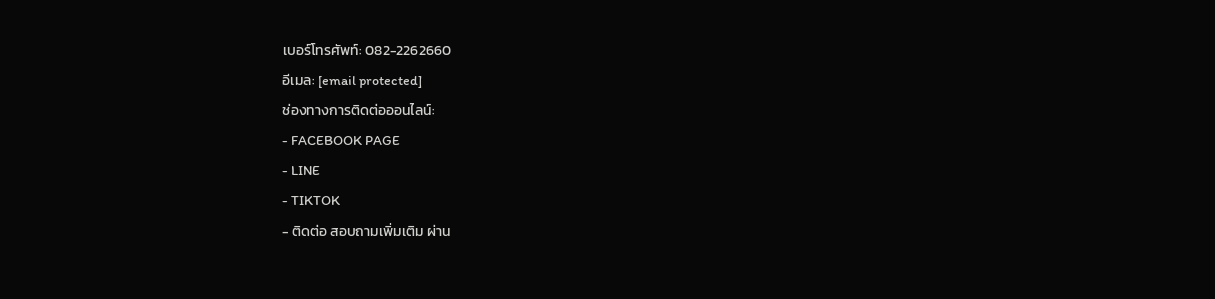เบอร์โทรศัพท์: 082-2262660
อีเมล: [email protected]
ช่องทางการติดต่อออนไลน์:
- FACEBOOK PAGE
- LINE
- TIKTOK
- ติดต่อ สอบถามเพิ่มเติม ผ่าน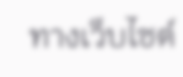ทางเว็บไซต์